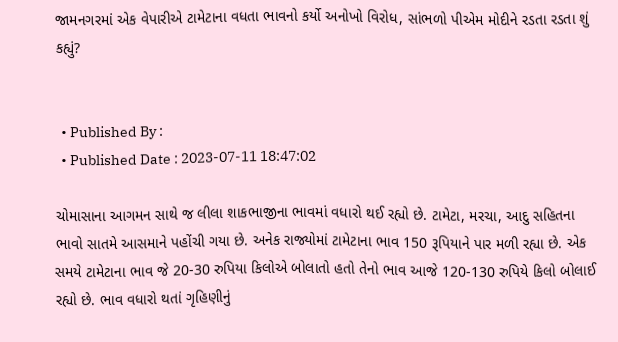જામનગરમાં એક વેપારીએ ટામેટાના વધતા ભાવનો કર્યો અનોખો વિરોધ, સાંભળો પીએમ મોદીને રડતા રડતા શું કહ્યું?


  • Published By :
  • Published Date : 2023-07-11 18:47:02

ચોમાસાના આગમન સાથે જ લીલા શાકભાજીના ભાવમાં વધારો થઈ રહ્યો છે. ટામેટા, મરચા, આદુ સહિતના ભાવો સાતમે આસમાને પહોંચી ગયા છે. અનેક રાજ્યોમાં ટામેટાના ભાવ 150 રૂપિયાને પાર મળી રહ્યા છે. એક સમયે ટામેટાના ભાવ જે 20-30 રુપિયા કિલોએ બોલાતો હતો તેનો ભાવ આજે 120-130 રુપિયે કિલો બોલાઈ રહ્યો છે. ભાવ વધારો થતાં ગૃહિણીનું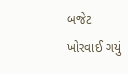બજેટ ખોરવાઈ ગયું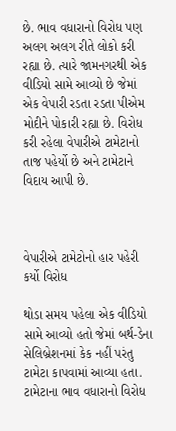છે. ભાવ વધારાનો વિરોધ પણ અલગ અલગ રીતે લોકો કરી રહ્યા છે. ત્યારે જામનગરથી એક વીડિયો સામે આવ્યો છે જેમાં એક વેપારી રડતા રડતા પીએમ મોદીને પોકારી રહ્યા છે. વિરોધ કરી રહેલા વેપારીએ ટામેટાનો તાજ પહેર્યો છે અને ટામેટાને વિદાય આપી છે.



વેપારીએ ટામેટોનો હાર પહેરી કર્યો વિરોધ

થોડા સમય પહેલા એક વીડિયો સામે આવ્યો હતો જેમાં બર્થ-ડેના સેલિબ્રેશનમાં કેક નહીં પરંતુ ટામેટા કાપવામાં આવ્યા હતા. ટામેટાના ભાવ વધારાનો વિરોધ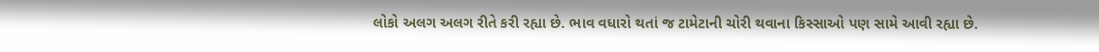લોકો અલગ અલગ રીતે કરી રહ્યા છે. ભાવ વધારો થતાં જ ટામેટાની ચોરી થવાના કિસ્સાઓ પણ સામે આવી રહ્યા છે.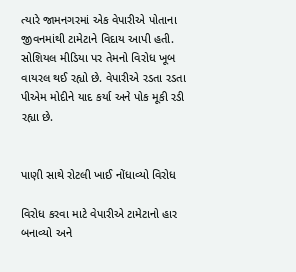ત્યારે જામનગરમાં એક વેપારીએ પોતાના જીવનમાંથી ટામેટાને વિદાય આપી હતી. સોશિયલ મીડિયા પર તેમનો વિરોધ ખૂબ વાયરલ થઈ રહ્યો છે. વેપારીએ રડતા રડતા પીએમ મોદીને યાદ કર્યા અને પોક મૂકી રડી રહ્યા છે.


પાણી સાથે રોટલી ખાઈ નોંધાવ્યો વિરોધ

વિરોધ કરવા માટે વેપારીએ ટામેટાનો હાર બનાવ્યો અને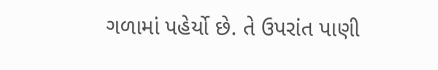ગળામાં પહેર્યો છે. તે ઉપરાંત પાણી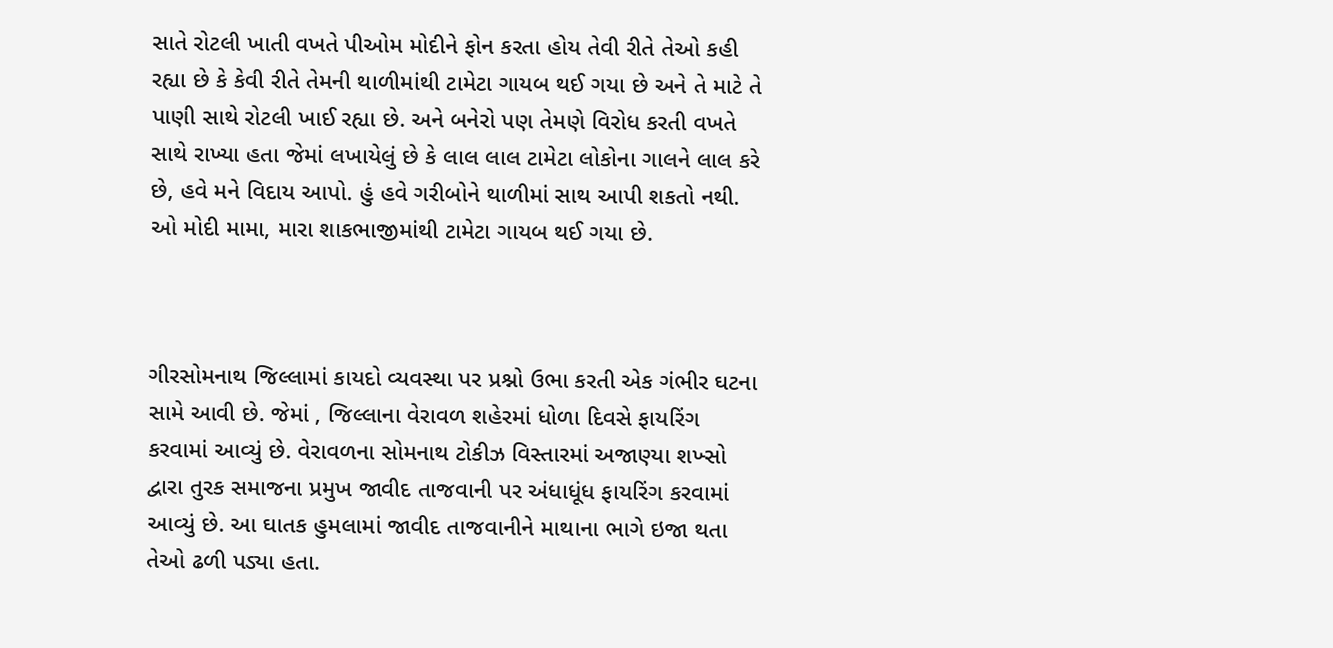સાતે રોટલી ખાતી વખતે પીઓમ મોદીને ફોન કરતા હોય તેવી રીતે તેઓ કહી રહ્યા છે કે કેવી રીતે તેમની થાળીમાંથી ટામેટા ગાયબ થઈ ગયા છે અને તે માટે તે પાણી સાથે રોટલી ખાઈ રહ્યા છે. અને બનેરો પણ તેમણે વિરોધ કરતી વખતે સાથે રાખ્યા હતા જેમાં લખાયેલું છે કે લાલ લાલ ટામેટા લોકોના ગાલને લાલ કરે છે, હવે મને વિદાય આપો. હું હવે ગરીબોને થાળીમાં સાથ આપી શકતો નથી. ઓ મોદી મામા, મારા શાકભાજીમાંથી ટામેટા ગાયબ થઈ ગયા છે.



ગીરસોમનાથ જિલ્લામાં કાયદો વ્યવસ્થા પર પ્રશ્નો ઉભા કરતી એક ગંભીર ઘટના સામે આવી છે. જેમાં , જિલ્લાના વેરાવળ શહેરમાં ધોળા દિવસે ફાયરિંગ કરવામાં આવ્યું છે. વેરાવળના સોમનાથ ટોકીઝ વિસ્તારમાં અજાણ્યા શખ્સો દ્વારા તુરક સમાજના પ્રમુખ જાવીદ તાજવાની પર અંધાધૂંધ ફાયરિંગ કરવામાં આવ્યું છે. આ ઘાતક હુમલામાં જાવીદ તાજવાનીને માથાના ભાગે ઇજા થતા તેઓ ઢળી પડ્યા હતા.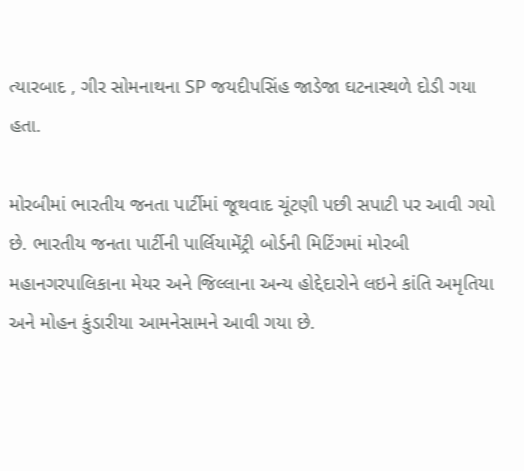ત્યારબાદ , ગીર સોમનાથના SP જયદીપસિંહ જાડેજા ઘટનાસ્થળે દોડી ગયા હતા.

મોરબીમાં ભારતીય જનતા પાર્ટીમાં જૂથવાદ ચૂંટણી પછી સપાટી પર આવી ગયો છે. ભારતીય જનતા પાર્ટીની પાર્લિયામેંટ્રી બોર્ડની મિટિંગમાં મોરબી મહાનગરપાલિકાના મેયર અને જિલ્લાના અન્ય હોદ્દેદારોને લઇને કાંતિ અમૃતિયા અને મોહન કુંડારીયા આમનેસામને આવી ગયા છે.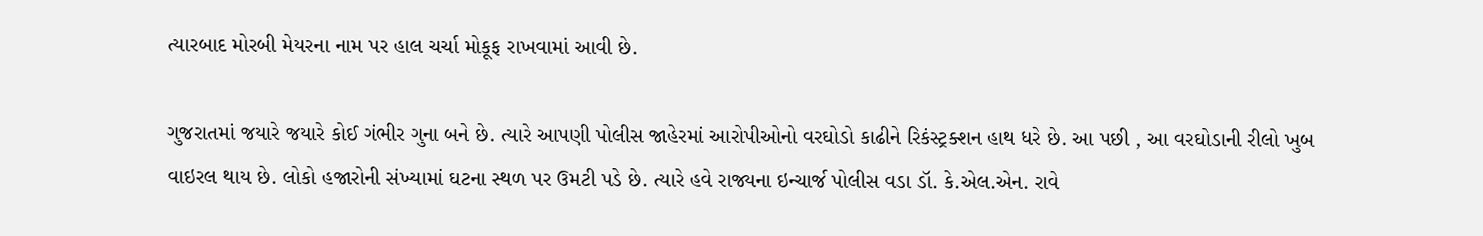ત્યારબાદ મોરબી મેયરના નામ પર હાલ ચર્ચા મોકૂફ રાખવામાં આવી છે.

ગુજરાતમાં જયારે જયારે કોઈ ગંભીર ગુના બને છે. ત્યારે આપણી પોલીસ જાહેરમાં આરોપીઓનો વરઘોડો કાઢીને રિકંસ્ટ્રક્શન હાથ ધરે છે. આ પછી , આ વરઘોડાની રીલો ખુબ વાઇરલ થાય છે. લોકો હજારોની સંખ્યામાં ઘટના સ્થળ પર ઉમટી પડે છે. ત્યારે હવે રાજ્યના ઇન્ચાર્જ પોલીસ વડા ડૉ. કે.એલ.એન. રાવે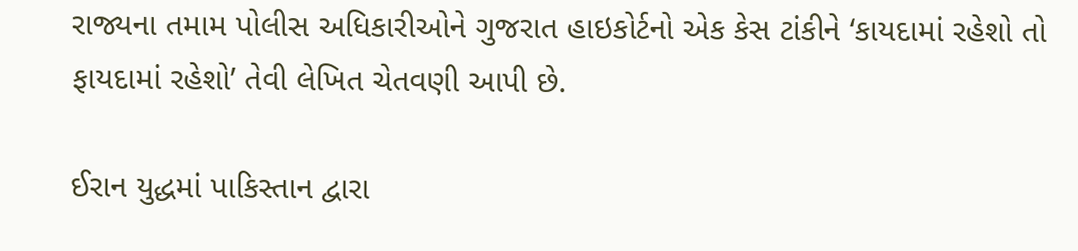રાજ્યના તમામ પોલીસ અધિકારીઓને ગુજરાત હાઇકોર્ટનો એક કેસ ટાંકીને ‘કાયદામાં રહેશો તો ફાયદામાં રહેશો’ તેવી લેખિત ચેતવણી આપી છે.

ઈરાન યુદ્ધમાં પાકિસ્તાન દ્વારા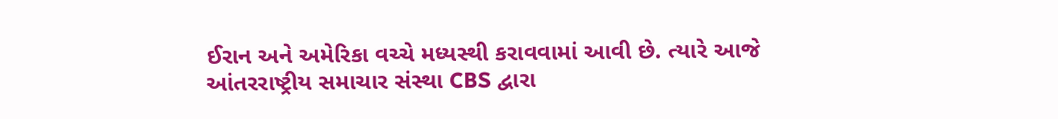ઈરાન અને અમેરિકા વચ્ચે મધ્યસ્થી કરાવવામાં આવી છે. ત્યારે આજે આંતરરાષ્ટ્રીય સમાચાર સંસ્થા CBS દ્વારા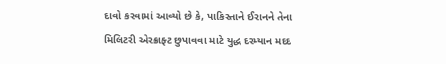દાવો કરવામાં આવ્યો છે કે, પાકિસ્તાને ઈરાનને તેના મિલિટરી એરક્રાફ્ટ છુપાવવા માટે યુદ્ધ દરમ્યાન મદદ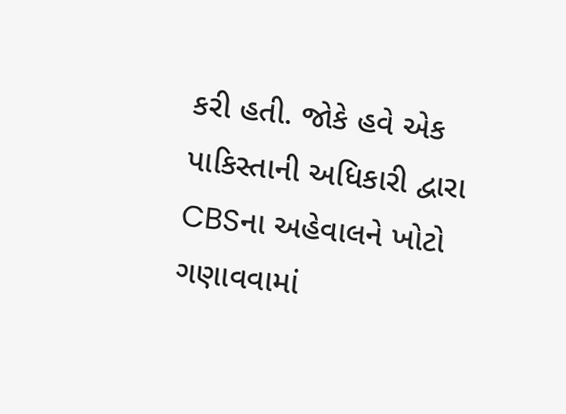કરી હતી. જોકે હવે એક પાકિસ્તાની અધિકારી દ્વારા CBSના અહેવાલને ખોટો ગણાવવામાં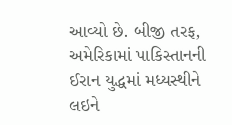આવ્યો છે. બીજી તરફ, અમેરિકામાં પાકિસ્તાનની ઈરાન યુદ્ધમાં મધ્યસ્થીને લઇને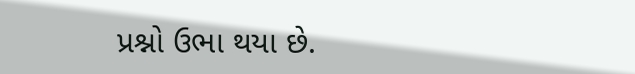પ્રશ્નો ઉભા થયા છે.